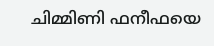ചിമ്മിണി ഫനീഫയെ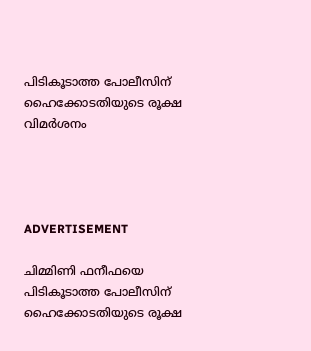പിടികൂടാത്ത പോലീസിന് ഹൈക്കോടതിയുടെ രൂക്ഷ വിമര്‍ശനം




ADVERTISEMENT

ചിമ്മിണി ഫനീഫയെ പിടികൂടാത്ത പോലീസിന് ഹൈക്കോടതിയുടെ രൂക്ഷ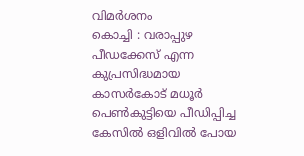വിമര്‍ശനം
കൊച്ചി : വരാപ്പുഴ പീഡക്കേസ് എന്ന കുപ്രസിദ്ധമായ കാസര്‍കോട് മധൂര്‍ പെണ്‍കുട്ടിയെ പീഡിപ്പിച്ച കേസില്‍ ഒളിവില്‍ പോയ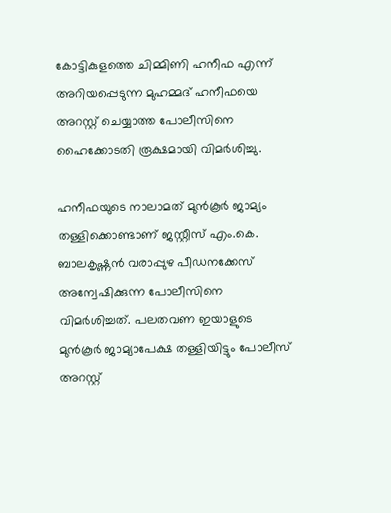കോട്ടികുളത്തെ ചിമ്മിണി ഹനീഫ എന്ന് അറിയപ്പെടുന്ന മുഹമ്മദ് ഹനീഫയെ അറസ്റ്റ് ചെയ്യാത്ത പോലീസിനെ ഹൈക്കോടതി രൂക്ഷമായി വിമര്‍ശിച്ചു.

ഹനീഫയുടെ നാലാമത് മുന്‍കൂര്‍ ജാമ്യം തള്ളിക്കൊണ്ടാണ് ജസ്റ്റീസ് എം.കെ. ബാലകൃഷ്ണന്‍ വരാപ്പുഴ പീഡനക്കേസ് അന്വേഷിക്കുന്ന പോലീസിനെ വിമര്‍ശിച്ചത്. പലതവണ ഇയാളുടെ മുന്‍കൂര്‍ ജാമ്യാപേക്ഷ തള്ളിയിട്ടും പോലീസ് അറസ്റ്റ്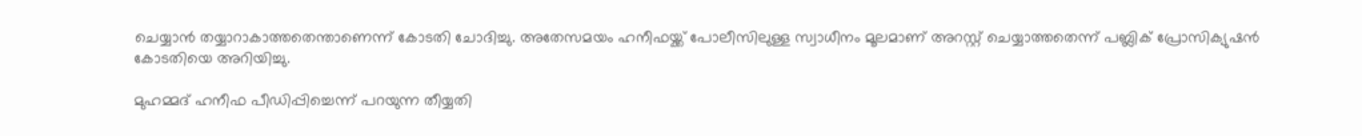ചെയ്യാന്‍ തയ്യാറാകാത്തതെന്താണെന്ന് കോടതി ചോദിച്ചു. അതേസമയം ഹനീഫയ്ക്ക് പോലീസിലുള്ള സ്വാധീനം മൂലമാണ് അറസ്റ്റ് ചെയ്യാത്തതെന്ന് പബ്ലിക് പ്രോസിക്യുഷന്‍ കോടതിയെ അറിയിച്ചു.

മുഹമ്മദ് ഹനീഫ പീഡിപ്പിച്ചെന്ന് പറയുന്ന തീയ്യതി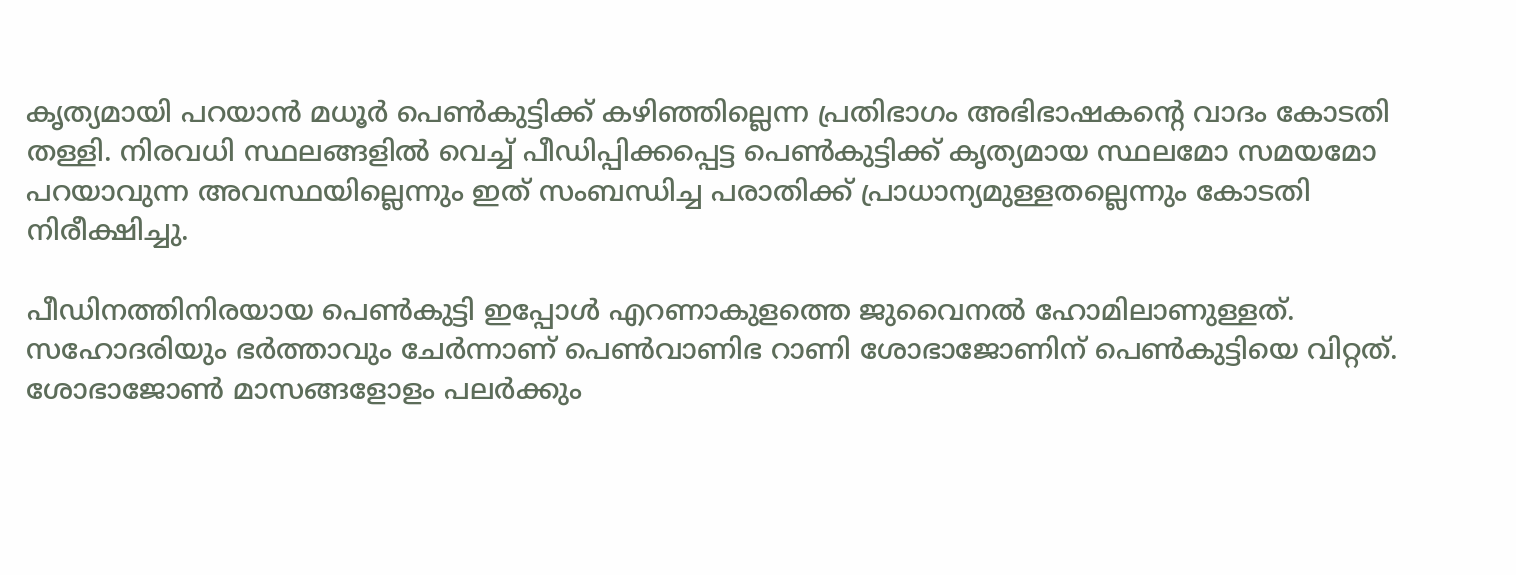കൃത്യമായി പറയാന്‍ മധൂര്‍ പെണ്‍കുട്ടിക്ക് കഴിഞ്ഞില്ലെന്ന പ്രതിഭാഗം അഭിഭാഷകന്റെ വാദം കോടതി തള്ളി. നിരവധി സ്ഥലങ്ങളില്‍ വെച്ച് പീഡിപ്പിക്കപ്പെട്ട പെണ്‍കുട്ടിക്ക് കൃത്യമായ സ്ഥലമോ സമയമോ പറയാവുന്ന അവസ്ഥയില്ലെന്നും ഇത് സംബന്ധിച്ച പരാതിക്ക് പ്രാധാന്യമുള്ളതല്ലെന്നും കോടതി നിരീക്ഷിച്ചു.

പീഡിനത്തിനിരയായ പെണ്‍കുട്ടി ഇപ്പോള്‍ എറണാകുളത്തെ ജുവൈനല്‍ ഹോമിലാണുള്ളത്. സഹോദരിയും ഭര്‍ത്താവും ചേര്‍ന്നാണ് പെണ്‍വാണിഭ റാണി ശോഭാജോണിന് പെണ്‍കുട്ടിയെ വിറ്റത്. ശോഭാജോണ്‍ മാസങ്ങളോളം പലര്‍ക്കും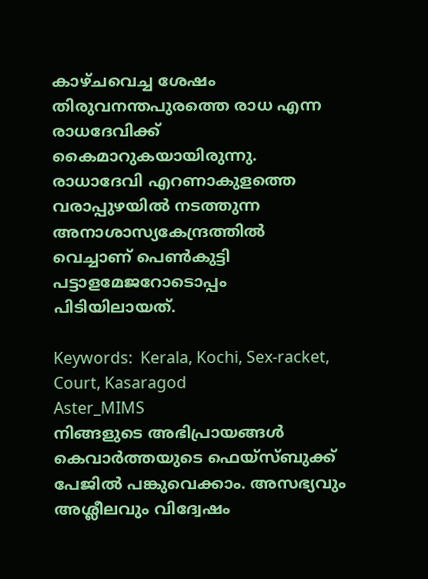കാഴ്ചവെച്ച ശേഷം തിരുവനന്തപുരത്തെ രാധ എന്ന രാധദേവിക്ക് കൈമാറുകയായിരുന്നു. രാധാദേവി എറണാകുളത്തെ വരാപ്പുഴയില്‍ നടത്തുന്ന അനാശാസ്യകേന്ദ്രത്തില്‍ വെച്ചാണ് പെണ്‍കുട്ടി പട്ടാളമേജറോടൊപ്പം പിടിയിലായത്.

Keywords:  Kerala, Kochi, Sex-racket, Court, Kasaragod
Aster_MIMS
നിങ്ങളുടെ അഭിപ്രായങ്ങൾ കെവാർത്തയുടെ ഫെയ്‌സ്‌ബുക്ക് പേജിൽ പങ്കുവെക്കാം. അസഭ്യവും അശ്ലീലവും വിദ്വേഷം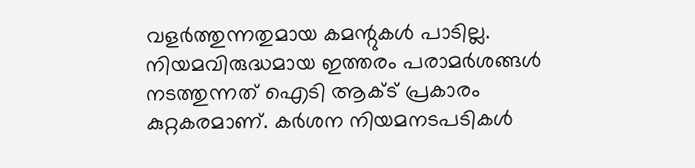വളർത്തുന്നതുമായ കമന്റുകൾ പാടില്ല. നിയമവിരുദ്ധമായ ഇത്തരം പരാമർശങ്ങൾ നടത്തുന്നത് ഐടി ആക്ട് പ്രകാരം കുറ്റകരമാണ്. കർശന നിയമനടപടികൾ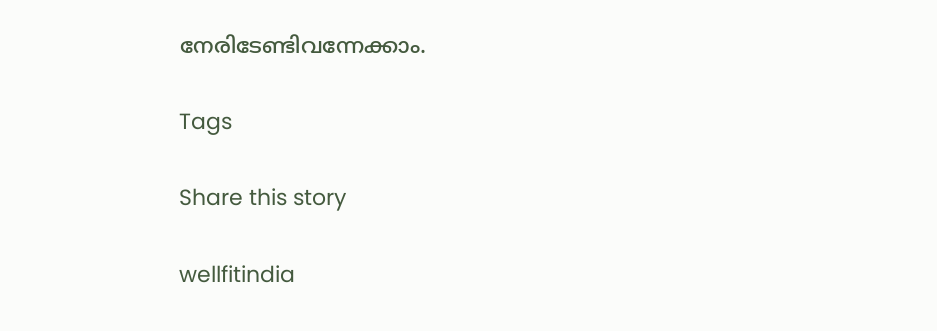നേരിടേണ്ടിവന്നേക്കാം.

Tags

Share this story

wellfitindia